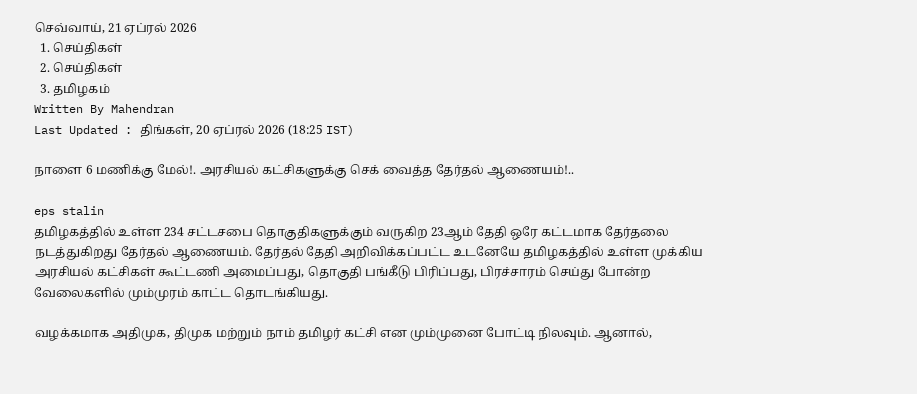செவ்வாய், 21 ஏப்ரல் 2026
  1. செய்திகள்
  2. செய்திகள்
  3. த‌மிழக‌ம்
Written By Mahendran
Last Updated : திங்கள், 20 ஏப்ரல் 2026 (18:25 IST)

நாளை 6 மணிக்கு மேல்!. அரசியல் கட்சிகளுக்கு செக் வைத்த தேர்தல் ஆணையம்!..

eps stalin
தமிழகத்தில் உள்ள 234 சட்டசபை தொகுதிகளுக்கும் வருகிற 23ஆம் தேதி ஒரே கட்டமாக தேர்தலை நடத்துகிறது தேர்தல் ஆணையம். தேர்தல் தேதி அறிவிக்கப்பட்ட உடனேயே தமிழகத்தில் உள்ள முக்கிய அரசியல் கட்சிகள் கூட்டணி அமைப்பது, தொகுதி பங்கீடு பிரிப்பது, பிரச்சாரம் செய்து போன்ற வேலைகளில் மும்முரம் காட்ட தொடங்கியது.

வழக்கமாக அதிமுக, திமுக மற்றும் நாம் தமிழர் கட்சி என மும்முனை போட்டி நிலவும். ஆனால்,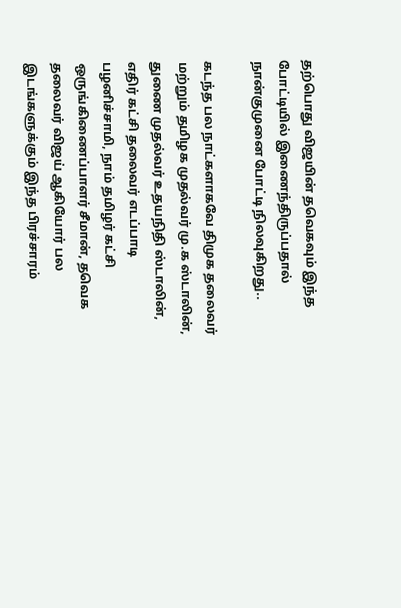தற்பொது விஜயின் தவெகவும் இந்த போட்டியில் இணைந்திருப்பதால் நான்குமுனை போட்டி நிலவுகிறது..

கடந்த பல நாட்களாகவே திமுக தலைவர் மற்றும் தமிழக முதல்வர் மு.க ஸ்டாலின், துணை முதல்வர் உதயநிதி ஸ்டாலின், எதிர் கட்சி தலைவர் எடப்பாடி பழனிச்சாமி, நாம் தமிழர் கட்சி ஒருங்கிணைப்பாளர் சீமான், தவெக தலைவர் விஜய் ஆகியோர் பல இடங்களுக்கும் இந்த பிரச்சாரம்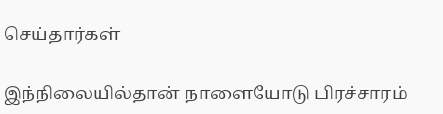செய்தார்கள்

இந்நிலையில்தான் நாளையோடு பிரச்சாரம்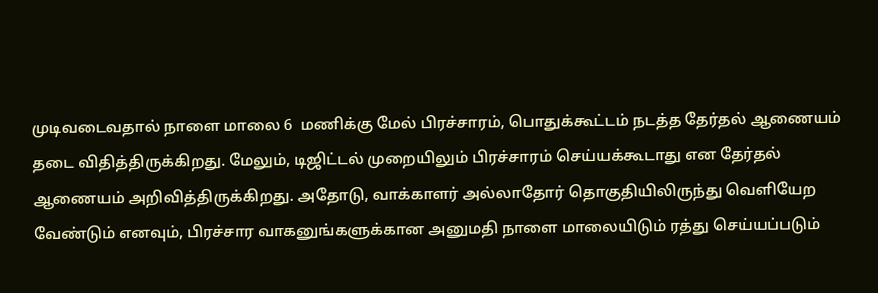முடிவடைவதால் நாளை மாலை 6  மணிக்கு மேல் பிரச்சாரம், பொதுக்கூட்டம் நடத்த தேர்தல் ஆணையம் தடை விதித்திருக்கிறது. மேலும், டிஜிட்டல் முறையிலும் பிரச்சாரம் செய்யக்கூடாது என தேர்தல் ஆணையம் அறிவித்திருக்கிறது. அதோடு, வாக்காளர் அல்லாதோர் தொகுதியிலிருந்து வெளியேற வேண்டும் எனவும், பிரச்சார வாகனுங்களுக்கான அனுமதி நாளை மாலையிடும் ரத்து செய்யப்படும்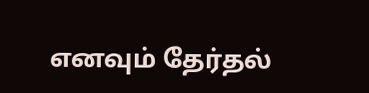எனவும் தேர்தல்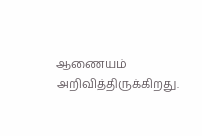ஆணையம் அறிவித்திருக்கிறது.